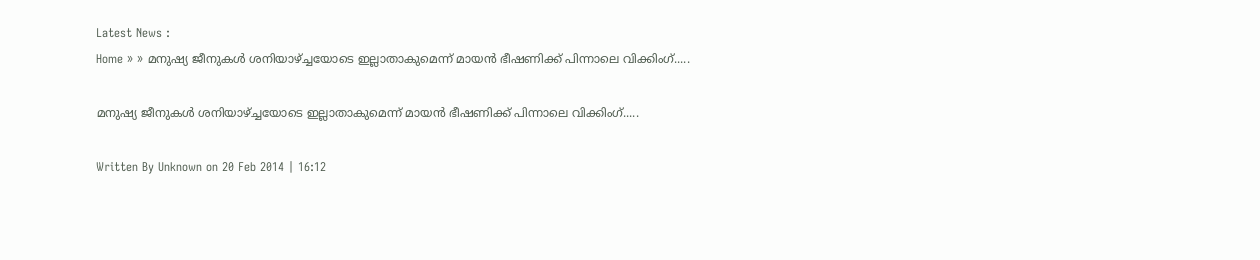Latest News :
Home » » മനുഷ്യ ജീനുകള്‍ ശനിയാഴ്ച്ചയോടെ ഇല്ലാതാകുമെന്ന് മായന്‍ ഭീഷണിക്ക് പിന്നാലെ വിക്കിംഗ്.....

മനുഷ്യ ജീനുകള്‍ ശനിയാഴ്ച്ചയോടെ ഇല്ലാതാകുമെന്ന് മായന്‍ ഭീഷണിക്ക് പിന്നാലെ വിക്കിംഗ്.....

Written By Unknown on 20 Feb 2014 | 16:12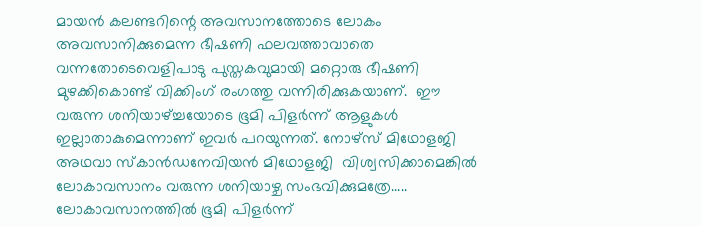മായന്‍ കലണ്ടറിന്റെ അവസാനത്തോടെ ലോകം അവസാനിക്കുമെന്ന ഭീഷണി ഫലവത്താവാതെ വന്നതോടെവെളിപാടു പുസ്തകവുമായി മറ്റൊരു ഭീഷണി മുഴക്കികൊണ്ട് വിക്കിംഗ് രംഗത്തു വന്നിരിക്കുകയാണ്.  ഈ വരുന്ന ശനിയാഴ്ച്ചയോടെ ഭൂമി പിളര്‍ന്ന് ആളുകള്‍ ഇല്ലാതാകുമെന്നാണ് ഇവര്‍ പറയുന്നത്. നോഴ്‌സ് മിഥോളജി അഥവാ സ്‌കാന്‍ഡനേവിയന്‍ മിഥോളജി  വിശ്വസിക്കാമെങ്കില്‍ ലോകാവസാനം വരുന്ന ശനിയാഴ്ച സംഭവിക്കുമത്രേ..... ലോകാവസാനത്തില്‍ ഭൂമി പിളര്‍ന്ന്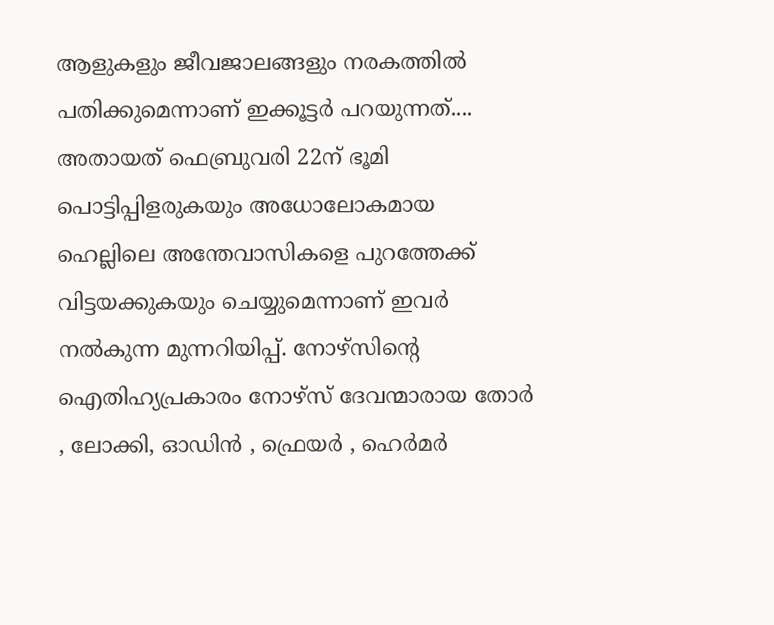ആളുകളും ജീവജാലങ്ങളും നരകത്തില്‍ പതിക്കുമെന്നാണ് ഇക്കൂട്ടര്‍ പറയുന്നത്.... അതായത് ഫെബ്രുവരി 22ന് ഭൂമി പൊട്ടിപ്പിളരുകയും അധോലോകമായ ഹെല്ലിലെ അന്തേവാസികളെ പുറത്തേക്ക് വിട്ടയക്കുകയും ചെയ്യുമെന്നാണ് ഇവര്‍ നല്‍കുന്ന മുന്നറിയിപ്പ്. നോഴ്‌സിന്റെ ഐതിഹ്യപ്രകാരം നോഴ്‌സ് ദേവന്മാരായ തോര്‍ , ലോക്കി, ഓഡിന്‍ , ഫ്രെയര്‍ , ഹെര്‍മര്‍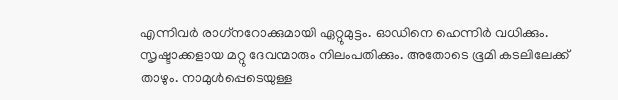എന്നിവര്‍ രാഗ്‌നറോക്കുമായി ഏറ്റുമുട്ടം. ഓഡിനെ ഹെന്നിര്‍ വധിക്കും. സൃഷ്ടാക്കളായ മറ്റു ദേവന്മാരും നിലംപതിക്കും. അതോടെ ഭൂമി കടലിലേക്ക് താഴും. നാമുള്‍പ്പെടെയുള്ള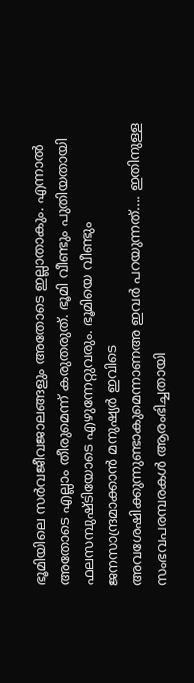ഭൂമിയിലെ സര്‍വജീവജാലങ്ങളും അതോടെ ഇല്ലാതാകും. എന്നാല്‍ അതോടെ എല്ലാം തീരുമെന്ന് കരുതരുത്. ഭൂമി വീണ്ടും പുതിയതായി ഫലസമ്പുഷ്ടിയോടെ എഴുന്നേറ്റുവരും. ഭൂമിയെ വീണ്ടും ജനസാന്ദ്രമാക്കാന്‍ മനുഷ്യര്‍ ഇവിടെ അവശേഷിക്കുന്നുണ്ടാകുമെന്നാണഅ ഇവര്‍ പറയുന്നത്.... ഇതിനുള്ള സംഭവപരമ്പരകള്‍ ആരംഭിച്ചതായി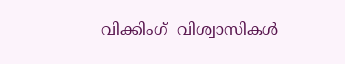വിക്കിംഗ്  വിശ്വാസികള്‍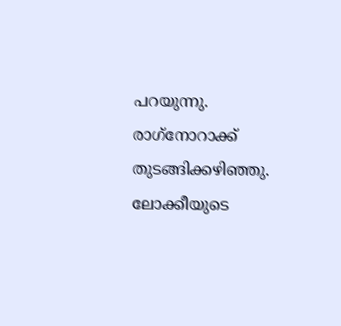പറയുന്നു. രാഗ്‌നോറാക്ക് തുടങ്ങിക്കഴിഞ്ഞു. ലോക്കീയുടെ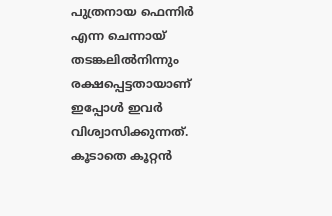പുത്രനായ ഫെന്നിര്‍ എന്ന ചെന്നായ് തടങ്കലില്‍നിന്നും രക്ഷപ്പെട്ടതായാണ് ഇപ്പോള്‍ ഇവര്‍  വിശ്വാസിക്കുന്നത്. കൂടാതെ കൂറ്റന്‍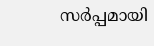സര്‍പ്പമായി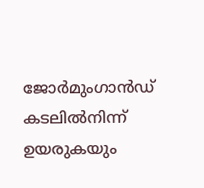ജോര്‍മുംഗാന്‍ഡ്  കടലില്‍നിന്ന് ഉയരുകയും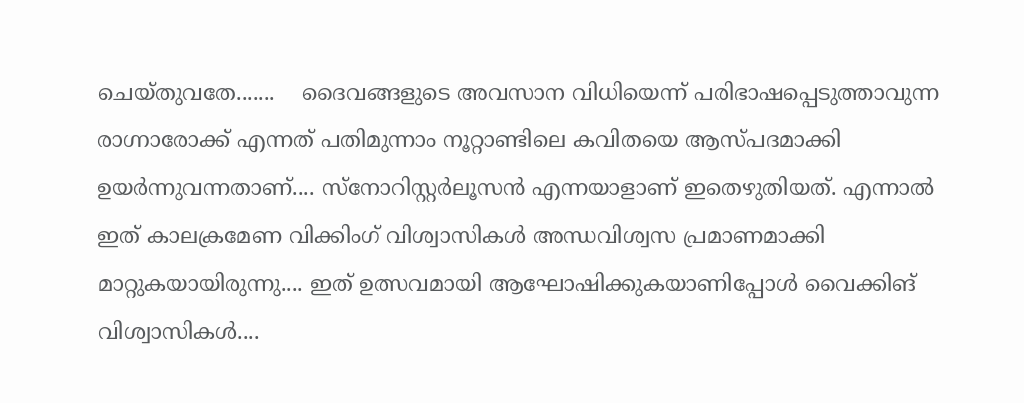ചെയ്തുവതേ.......    ദൈവങ്ങളുടെ അവസാന വിധിയെന്ന് പരിഭാഷപ്പെടുത്താവുന്ന രാഗ്നാരോക്ക് എന്നത് പതിമുന്നാം നൂറ്റാണ്ടിലെ കവിതയെ ആസ്പദമാക്കി ഉയര്‍ന്നുവന്നതാണ്.... സ്‌നോറിസ്റ്റര്‍ലൂസന്‍ എന്നയാളാണ് ഇതെഴുതിയത്. എന്നാല്‍ ഇത് കാലക്രമേണ വിക്കിംഗ് വിശ്വാസികള്‍ അന്ധവിശ്വസ പ്രമാണമാക്കി മാറ്റുകയായിരുന്നു.... ഇത് ഉത്സവമായി ആഘോഷിക്കുകയാണിപ്പോള്‍ വൈക്കിങ് വിശ്വാസികള്‍....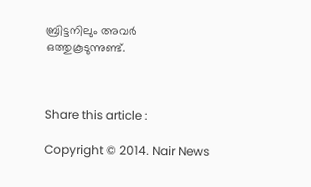ബ്രിട്ടനിലും അവര്‍ ഒത്തുകൂടുന്നുണ്ട്.



Share this article :

Copyright © 2014. Nair News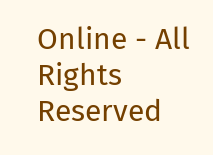Online - All Rights Reserved